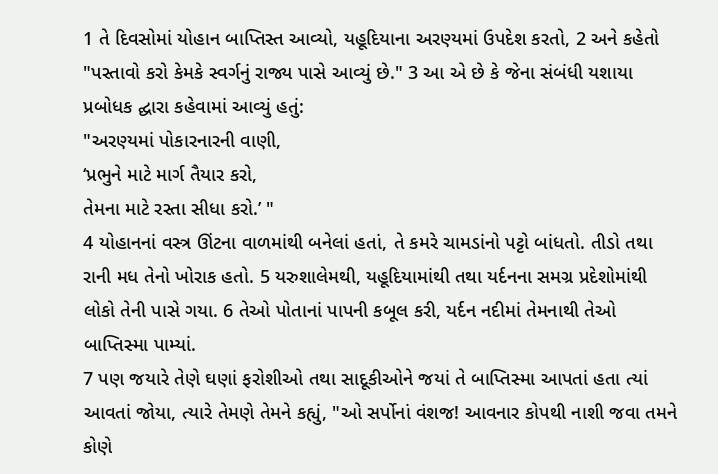1 તે દિવસોમાં યોહાન બાપ્તિસ્ત આવ્યો, યહૂદિયાના અરણ્યમાં ઉપદેશ કરતો, 2 અને કહેતો "પસ્તાવો કરો કેમકે સ્વર્ગનું રાજ્ય પાસે આવ્યું છે." 3 આ એ છે કે જેના સંબંધી યશાયા પ્રબોધક દ્ઘારા કહેવામાં આવ્યું હતું:
"અરણ્યમાં પોકારનારની વાણી,
‘પ્રભુને માટે માર્ગ તૈયાર કરો,
તેમના માટે રસ્તા સીધા કરો.’ "
4 યોહાનનાં વસ્ત્ર ઊંટના વાળમાંથી બનેલાં હતાં, તે કમરે ચામડાંનો પટ્ટો બાંધતો. તીડો તથા રાની મધ તેનો ખોરાક હતો. 5 યરુશાલેમથી, યહૂદિયામાંથી તથા યર્દનના સમગ્ર પ્રદેશોમાંથી લોકો તેની પાસે ગયા. 6 તેઓ પોતાનાં પાપની કબૂલ કરી, યર્દન નદીમાં તેમનાથી તેઓ બાપ્તિસ્મા પામ્યાં.
7 પણ જયારે તેણે ઘણાં ફરોશીઓ તથા સાદૂકીઓને જયાં તે બાપ્તિસ્મા આપતાં હતા ત્યાં આવતાં જોયા, ત્યારે તેમણે તેમને કહ્યું, "ઓ સર્પોનાં વંશજ! આવનાર કોપથી નાશી જવા તમને કોણે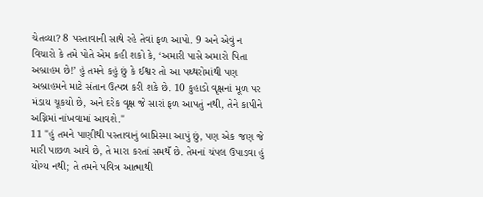ચેતવ્યા? 8 પસ્તાવાની સાથે રહે તેવાં ફળ આપો. 9 અને એવું ન વિચારો કે તમે પોતે એમ કહી શકો કે, ‘અમારી પાસે અમારો પિતા અબ્રાહમ છે!’ હું તમને કહું છું કે ઈશ્વર તો આ પથ્થરોમાંથી પણ અબ્રાહમને માટે સંતાન ઉત્પન્ન કરી શકે છે. 10 કુહાડો વૃક્ષનાં મૂળ પર મંડાય ચૂકયો છે, અને દરેક વૃક્ષ જે સારાં ફળ આપતું નથી, તેને કાપીને અગ્નિમાં નાંખવામાં આવશે."
11 "હું તમને પાણીથી પસ્તાવાનું બાપ્તિસ્મા આપું છું, પણ એક જણ જે મારી પાછળ આવે છે, તે મારા કરતાં સમથઁ છે. તેમનાં ચંપલ ઉપાડવા હું યોગ્ય નથી; તે તમને પવિત્ર આત્માથી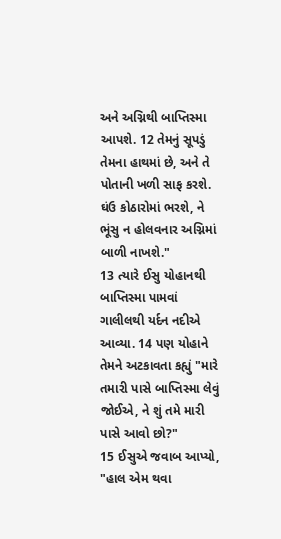અને અગ્નિથી બાપ્તિસ્મા આપશે. 12 તેમનું સૂપડું તેમના હાથમાં છે, અને તે પોતાની ખળી સાફ કરશે. ઘંઉ કોઠારોમાં ભરશે, ને ભૂંસુ ન હોલવનાર અગ્નિમાં બાળી નાખશે."
13 ત્યારે ઈસુ યોહાનથી બાપ્તિસ્મા પામવાં ગાલીલથી યર્દન નદીએ આવ્યા. 14 પણ યોહાને તેમને અટકાવતા કહ્યું "મારે તમારી પાસે બાપ્તિસ્મા લેવું જોઈએ, ને શું તમે મારી પાસે આવો છો?"
15 ઈસુએ જવાબ આપ્યો, "હાલ એમ થવા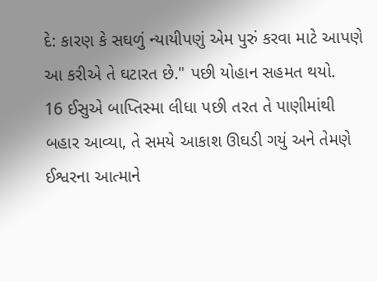દે: કારણ કે સઘળું ન્યાયીપણું એમ પુરું કરવા માટે આપણે આ કરીએ તે ઘટારત છે." પછી યોહાન સહમત થયો.
16 ઈસુએ બાપ્તિસ્મા લીધા પછી તરત તે પાણીમાંથી બહાર આવ્યા, તે સમયે આકાશ ઊઘડી ગયું અને તેમણે ઈશ્વરના આત્માને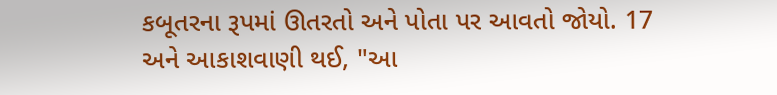કબૂતરના રૂપમાં ઊતરતો અને પોતા પર આવતો જોયો. 17 અને આકાશવાણી થઈ, "આ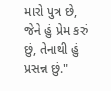મારો પુત્ર છે, જેને હું પ્રેમ કરું છું, તેનાથી હું પ્રસન્ન છું."